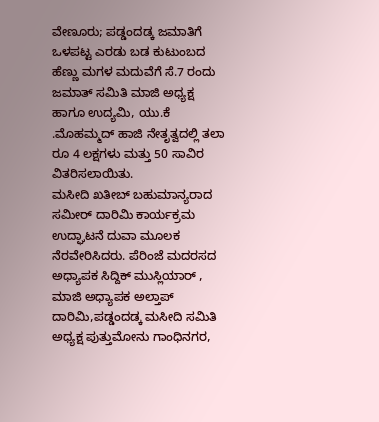ವೇಣೂರು; ಪಡ್ಡಂದಡ್ಕ ಜಮಾತಿಗೆ ಒಳಪಟ್ಟ ಎರಡು ಬಡ ಕುಟುಂಬದ ಹೆಣ್ಣು ಮಗಳ ಮದುವೆಗೆ ಸೆ.7 ರಂದು ಜಮಾತ್ ಸಮಿತಿ ಮಾಜಿ ಅಧ್ಯಕ್ಷ ಹಾಗೂ ಉದ್ಯಮಿ, ಯು.ಕೆ .ಮೊಹಮ್ಮದ್ ಹಾಜಿ ನೇತೃತ್ವದಲ್ಲಿ ತಲಾ ರೂ 4 ಲಕ್ಷಗಳು ಮತ್ತು 50 ಸಾವಿರ ವಿತರಿಸಲಾಯಿತು.
ಮಸೀದಿ ಖತೀಬ್ ಬಹುಮಾನ್ಯರಾದ ಸಮೀರ್ ದಾರಿಮಿ ಕಾರ್ಯಕ್ರಮ ಉದ್ಘಾಟನೆ ದುವಾ ಮೂಲಕ ನೆರವೇರಿಸಿದರು. ಪೆರಿಂಜೆ ಮದರಸದ ಅಧ್ಯಾಪಕ ಸಿದ್ದಿಕ್ ಮುಸ್ಲಿಯಾರ್ , ಮಾಜಿ ಅಧ್ಯಾಪಕ ಅಲ್ತಾಪ್ ದಾರಿಮಿ,ಪಡ್ಡಂದಡ್ಕ ಮಸೀದಿ ಸಮಿತಿ ಅಧ್ಯಕ್ಷ ಪುತ್ತುಮೋನು ಗಾಂಧಿನಗರ,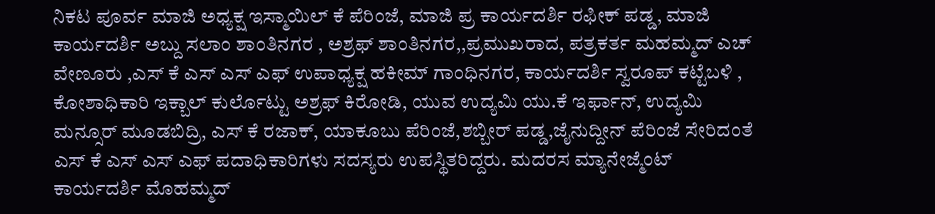ನಿಕಟ ಪೂರ್ವ ಮಾಜಿ ಅಧ್ಯಕ್ಷ ಇಸ್ಮಾಯಿಲ್ ಕೆ ಪೆರಿಂಜೆ, ಮಾಜಿ ಪ್ರ ಕಾರ್ಯದರ್ಶಿ ರಫೀಕ್ ಪಡ್ಡ, ಮಾಜಿ ಕಾರ್ಯದರ್ಶಿ ಅಬ್ದು ಸಲಾಂ ಶಾಂತಿನಗರ , ಅಶ್ರಫ್ ಶಾಂತಿನಗರ,,ಪ್ರಮುಖರಾದ, ಪತ್ರಕರ್ತ ಮಹಮ್ಮದ್ ಎಚ್ ವೇಣೂರು ,ಎಸ್ ಕೆ ಎಸ್ ಎಸ್ ಎಫ್ ಉಪಾಧ್ಯಕ್ಷ ಹಕೀಮ್ ಗಾಂಧಿನಗರ, ಕಾರ್ಯದರ್ಶಿ ಸ್ವರೂಪ್ ಕಟ್ಟೆಬಳಿ , ಕೋಶಾಧಿಕಾರಿ ಇಕ್ಬಾಲ್ ಕುರ್ಲೊಟ್ಟು ಅಶ್ರಫ್ ಕಿರೋಡಿ, ಯುವ ಉದ್ಯಮಿ ಯು.ಕೆ ಇರ್ಫಾನ್, ಉದ್ಯಮಿ ಮನ್ಸೂರ್ ಮೂಡಬಿದ್ರಿ, ಎಸ್ ಕೆ ರಜಾಕ್, ಯಾಕೂಬು ಪೆರಿಂಜೆ,ಶಬ್ಬೀರ್ ಪಡ್ಡ,ಜೈನುದ್ದೀನ್ ಪೆರಿಂಜೆ ಸೇರಿದಂತೆ ಎಸ್ ಕೆ ಎಸ್ ಎಸ್ ಎಫ್ ಪದಾಧಿಕಾರಿಗಳು ಸದಸ್ಯರು ಉಪಸ್ಥಿತರಿದ್ದರು. ಮದರಸ ಮ್ಯಾನೇಜ್ಮೆಂಟ್ ಕಾರ್ಯದರ್ಶಿ ಮೊಹಮ್ಮದ್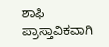ಶಾಫಿ ಪ್ರಾಸ್ತಾವಿಕವಾಗಿ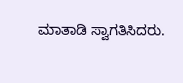ಮಾತಾಡಿ ಸ್ವಾಗತಿಸಿದರು.